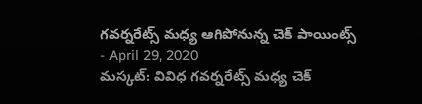గవర్నరేట్స్ మధ్య ఆగిపోనున్న చెక్ పాయింట్స్
- April 29, 2020
మస్కట్: వివిధ గవర్నరేట్స్ మధ్య చెక్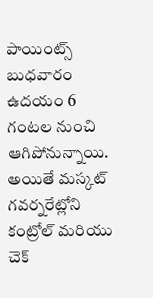పాయింట్స్ బుధవారం ఉదయం 6 గంటల నుంచి ఆగిపోనున్నాయి. అయితే మస్కట్ గవర్నరేట్లోని కంట్రోల్ మరియు చెక్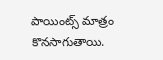పాయింట్స్ మాత్రం కొనసాగుతాయి.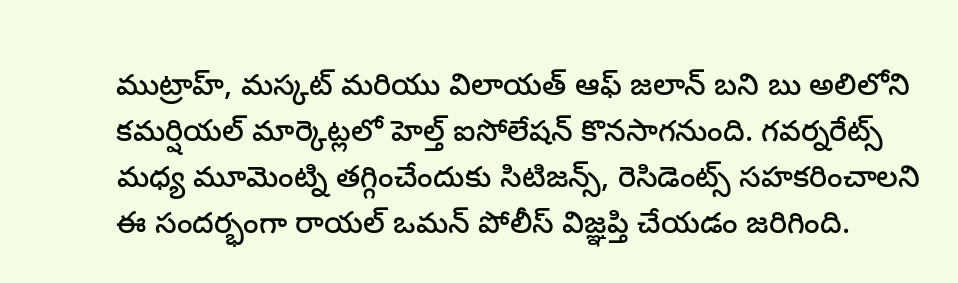ముట్రాహ్, మస్కట్ మరియు విలాయత్ ఆఫ్ జలాన్ బని బు అలిలోని కమర్షియల్ మార్కెట్లలో హెల్త్ ఐసోలేషన్ కొనసాగనుంది. గవర్నరేట్స్ మధ్య మూమెంట్ని తగ్గించేందుకు సిటిజన్స్, రెసిడెంట్స్ సహకరించాలని ఈ సందర్భంగా రాయల్ ఒమన్ పోలీస్ విజ్ఞప్తి చేయడం జరిగింది.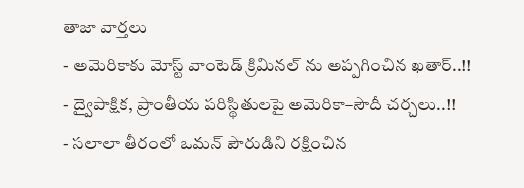తాజా వార్తలు
- అమెరికాకు మోస్ట్ వాంటెడ్ క్రిమినల్ ను అప్పగించిన ఖతార్..!!
- ద్వైపాక్షిక, ప్రాంతీయ పరిస్థితులపై అమెరికా–సౌదీ చర్చలు..!!
- సలాలా తీరంలో ఒమన్ పౌరుడిని రక్షించిన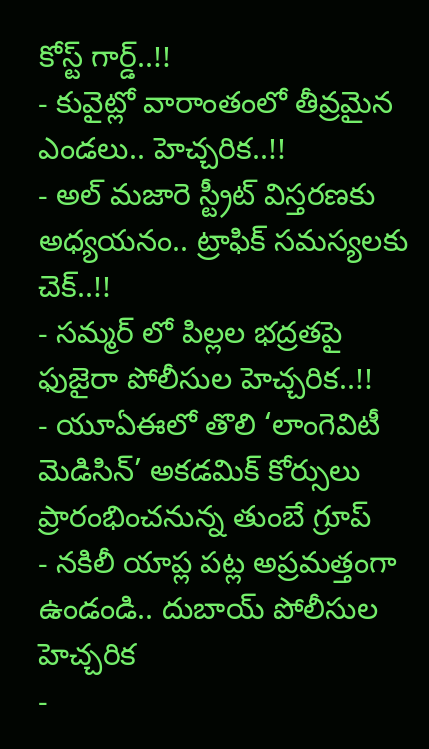కోస్ట్ గార్డ్..!!
- కువైట్లో వారాంతంలో తీవ్రమైన ఎండలు.. హెచ్చరిక..!!
- అల్ మజారె స్ట్రీట్ విస్తరణకు అధ్యయనం.. ట్రాఫిక్ సమస్యలకు చెక్..!!
- సమ్మర్ లో పిల్లల భద్రతపై ఫుజైరా పోలీసుల హెచ్చరిక..!!
- యూఏఈలో తొలి ‘లాంగెవిటీ మెడిసిన్’ అకడమిక్ కోర్సులు ప్రారంభించనున్న తుంబే గ్రూప్
- నకిలీ యాప్ల పట్ల అప్రమత్తంగా ఉండండి.. దుబాయ్ పోలీసుల హెచ్చరిక
-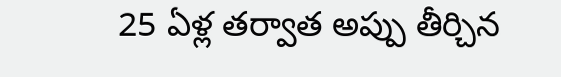25 ఏళ్ల తర్వాత అప్పు తీర్చిన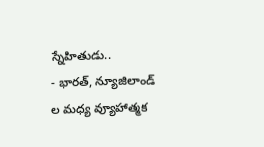స్నేహితుడు..
- భారత్, న్యూజిలాండ్ ల మధ్య వ్యూహాత్మక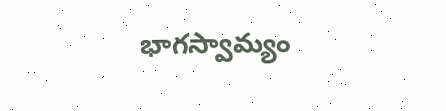భాగస్వామ్యం